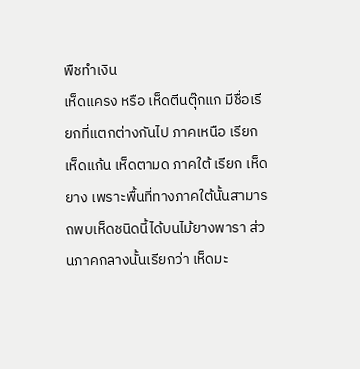พืชทำเงิน
เห็ดแครง หรือ เห็ดตีนตุ๊กแก มีชื่อเรียกที่แตกต่างกันไป ภาคเหนือ เรียก เห็ดแก้น เห็ดตามด ภาคใต้ เรียก เห็ดยาง เพราะพื้นที่ทางภาคใต้นั้นสามารถพบเห็ดชนิดนี้ได้บนไม้ยางพารา ส่วนภาคกลางนั้นเรียกว่า เห็ดมะ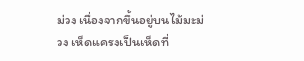ม่วง เนื่องจากขึ้นอยู่บนไม้มะม่วง เห็ดแครงเป็นเห็ดที่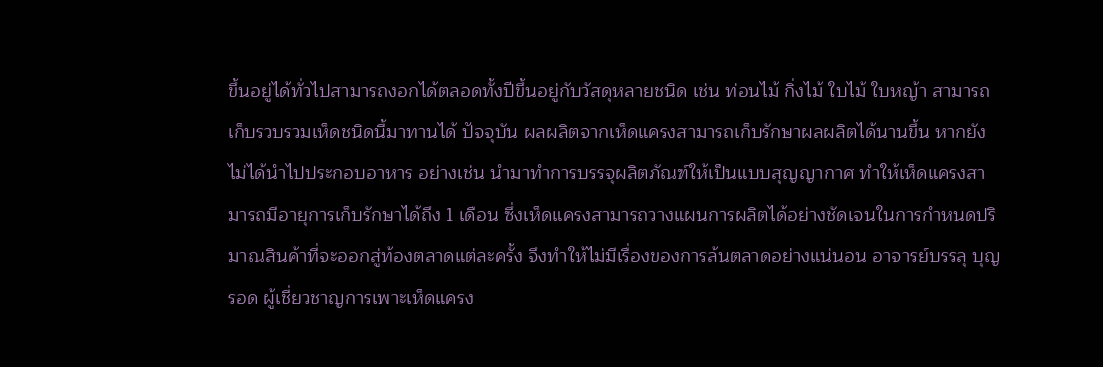ขึ้นอยู่ได้ทั่วไปสามารถงอกได้ตลอดทั้งปีขึ้นอยู่กับวัสดุหลายชนิด เช่น ท่อนไม้ กิ่งไม้ ใบไม้ ใบหญ้า สามารถเก็บรวบรวมเห็ดชนิดนี้มาทานได้ ปัจจุบัน ผลผลิตจากเห็ดแครงสามารถเก็บรักษาผลผลิตได้นานขึ้น หากยังไม่ได้นำไปประกอบอาหาร อย่างเช่น นำมาทำการบรรจุผลิตภัณฑ์ให้เป็นแบบสุญญากาศ ทำให้เห็ดแครงสามารถมีอายุการเก็บรักษาได้ถึง 1 เดือน ซึ่งเห็ดแครงสามารถวางแผนการผลิตได้อย่างชัดเจนในการกำหนดปริมาณสินค้าที่จะออกสู่ท้องตลาดแต่ละครั้ง จึงทำให้ไม่มีเรื่องของการล้นตลาดอย่างแน่นอน อาจารย์บรรลุ บุญรอด ผู้เชี่ยวชาญการเพาะเห็ดแครง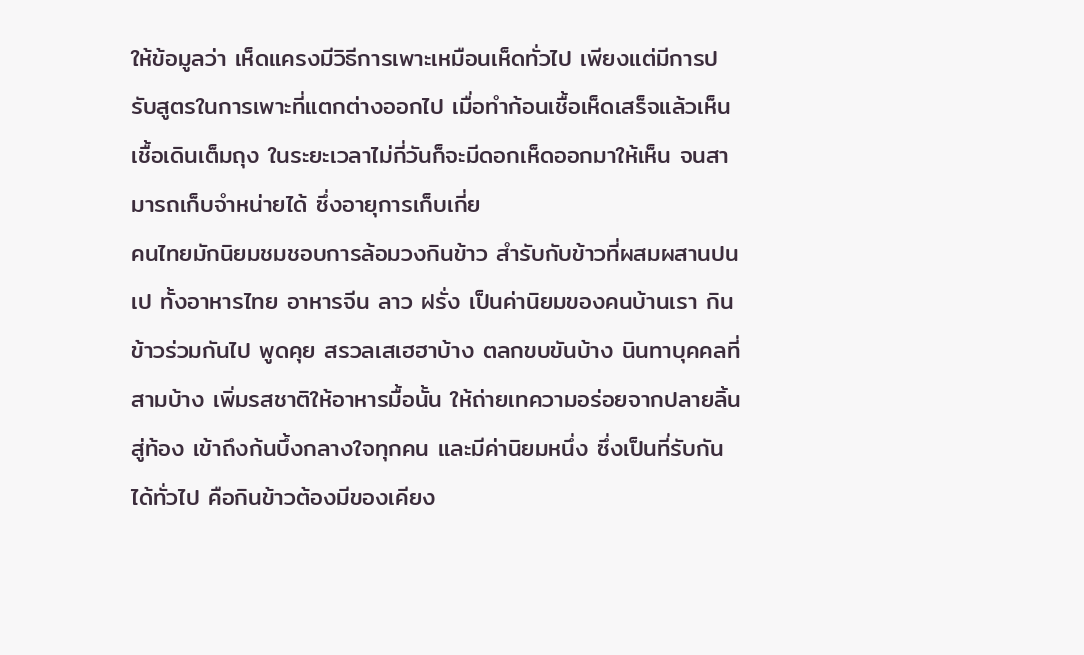ให้ข้อมูลว่า เห็ดแครงมีวิธีการเพาะเหมือนเห็ดทั่วไป เพียงแต่มีการปรับสูตรในการเพาะที่แตกต่างออกไป เมื่อทำก้อนเชื้อเห็ดเสร็จแล้วเห็นเชื้อเดินเต็มถุง ในระยะเวลาไม่กี่วันก็จะมีดอกเห็ดออกมาให้เห็น จนสามารถเก็บจำหน่ายได้ ซึ่งอายุการเก็บเกี่ย
คนไทยมักนิยมชมชอบการล้อมวงกินข้าว สำรับกับข้าวที่ผสมผสานปนเป ทั้งอาหารไทย อาหารจีน ลาว ฝรั่ง เป็นค่านิยมของคนบ้านเรา กินข้าวร่วมกันไป พูดคุย สรวลเสเฮฮาบ้าง ตลกขบขันบ้าง นินทาบุคคลที่สามบ้าง เพิ่มรสชาติให้อาหารมื้อนั้น ให้ถ่ายเทความอร่อยจากปลายลิ้นสู่ท้อง เข้าถึงก้นบึ้งกลางใจทุกคน และมีค่านิยมหนึ่ง ซึ่งเป็นที่รับกันได้ทั่วไป คือกินข้าวต้องมีของเคียง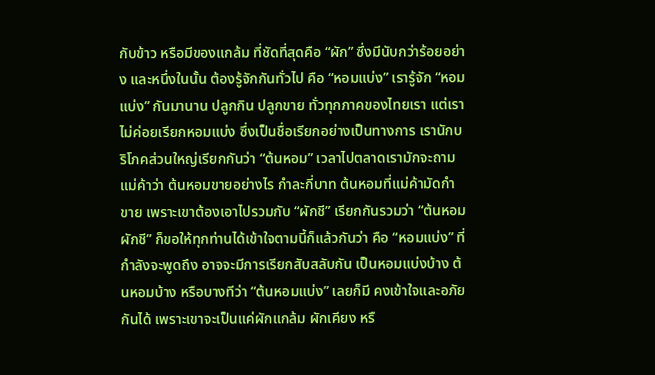กับข้าว หรือมีของแกล้ม ที่ชัดที่สุดคือ “ผัก” ซึ่งมีนับกว่าร้อยอย่าง และหนึ่งในนั้น ต้องรู้จักกันทั่วไป คือ “หอมแบ่ง” เรารู้จัก “หอมแบ่ง” กันมานาน ปลูกกิน ปลูกขาย ทั่วทุกภาคของไทยเรา แต่เราไม่ค่อยเรียกหอมแบ่ง ซึ่งเป็นชื่อเรียกอย่างเป็นทางการ เรานักบริโภคส่วนใหญ่เรียกกันว่า “ต้นหอม” เวลาไปตลาดเรามักจะถามแม่ค้าว่า ต้นหอมขายอย่างไร กำละกี่บาท ต้นหอมที่แม่ค้ามัดกำขาย เพราะเขาต้องเอาไปรวมกับ “ผักชี” เรียกกันรวมว่า “ต้นหอมผักชี” ก็ขอให้ทุกท่านได้เข้าใจตามนี้ก็แล้วกันว่า คือ “หอมแบ่ง” ที่กำลังจะพูดถึง อาจจะมีการเรียกสับสลับกัน เป็นหอมแบ่งบ้าง ต้นหอมบ้าง หรือบางทีว่า “ต้นหอมแบ่ง” เลยก็มี คงเข้าใจและอภัยกันได้ เพราะเขาจะเป็นแค่ผักแกล้ม ผักเคียง หรื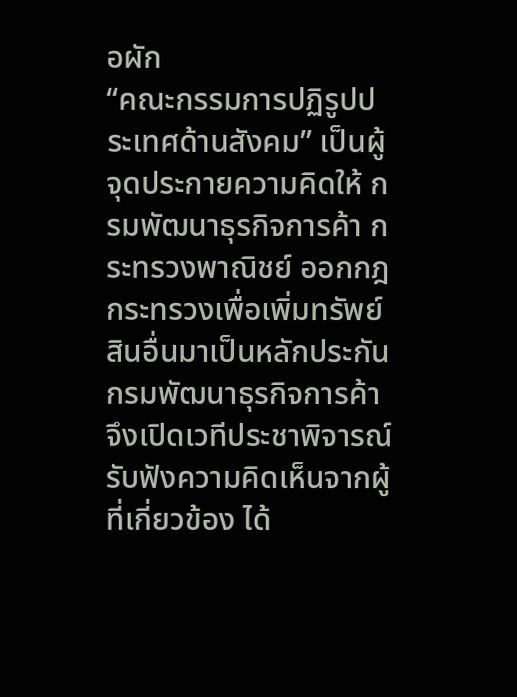อผัก
“คณะกรรมการปฏิรูปประเทศด้านสังคม” เป็นผู้จุดประกายความคิดให้ กรมพัฒนาธุรกิจการค้า กระทรวงพาณิชย์ ออกกฎกระทรวงเพื่อเพิ่มทรัพย์สินอื่นมาเป็นหลักประกัน กรมพัฒนาธุรกิจการค้าจึงเปิดเวทีประชาพิจารณ์ รับฟังความคิดเห็นจากผู้ที่เกี่ยวข้อง ได้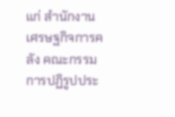แก่ สำนักงานเศรษฐกิจการคลัง คณะกรรมการปฏิรูปประ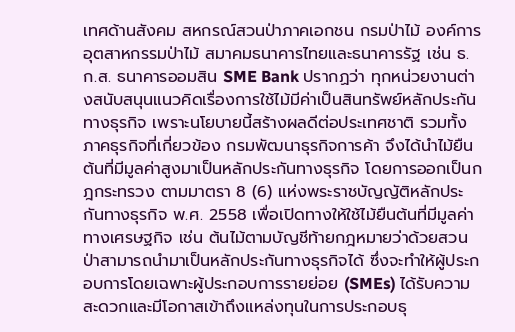เทศด้านสังคม สหกรณ์สวนป่าภาคเอกชน กรมป่าไม้ องค์การอุตสาหกรรมป่าไม้ สมาคมธนาคารไทยและธนาคารรัฐ เช่น ธ.ก.ส. ธนาคารออมสิน SME Bank ปรากฏว่า ทุกหน่วยงานต่างสนับสนุนแนวคิดเรื่องการใช้ไม้มีค่าเป็นสินทรัพย์หลักประกันทางธุรกิจ เพราะนโยบายนี้สร้างผลดีต่อประเทศชาติ รวมทั้งภาคธุรกิจที่เกี่ยวข้อง กรมพัฒนาธุรกิจการค้า จึงได้นำไม้ยืนต้นที่มีมูลค่าสูงมาเป็นหลักประกันทางธุรกิจ โดยการออกเป็นกฎกระทรวง ตามมาตรา 8 (6) แห่งพระราชบัญญัติหลักประกันทางธุรกิจ พ.ศ. 2558 เพื่อเปิดทางให้ใช้ไม้ยืนต้นที่มีมูลค่าทางเศรษฐกิจ เช่น ต้นไม้ตามบัญชีท้ายกฎหมายว่าด้วยสวนป่าสามารถนำมาเป็นหลักประกันทางธุรกิจได้ ซึ่งจะทำให้ผู้ประกอบการโดยเฉพาะผู้ประกอบการรายย่อย (SMEs) ได้รับความสะดวกและมีโอกาสเข้าถึงแหล่งทุนในการประกอบธุ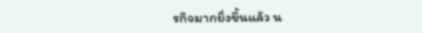รกิจมากยิ่งขึ้นแล้ว น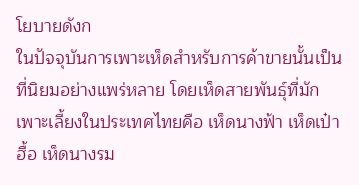โยบายดังก
ในปัจจุบันการเพาะเห็ดสำหรับการค้าขายนั้นเป็นที่นิยมอย่างแพร่หลาย โดยเห็ดสายพันธุ์ที่มักเพาะเลี้ยงในประเทศไทยคือ เห็ดนางฟ้า เห็ดเป๋าฮื้อ เห็ดนางรม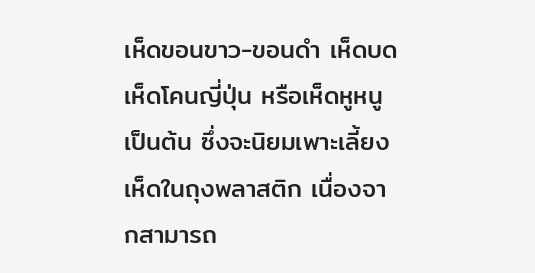เห็ดขอนขาว-ขอนดำ เห็ดบด เห็ดโคนญี่ปุ่น หรือเห็ดหูหนู เป็นต้น ซึ่งจะนิยมเพาะเลี้ยงเห็ดในถุงพลาสติก เนื่องจากสามารถ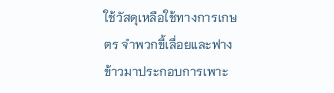ใช้วัสดุเหลือใช้ทางการเกษตร จำพวกขี้เลื่อยและฟางข้าวมาประกอบการเพาะ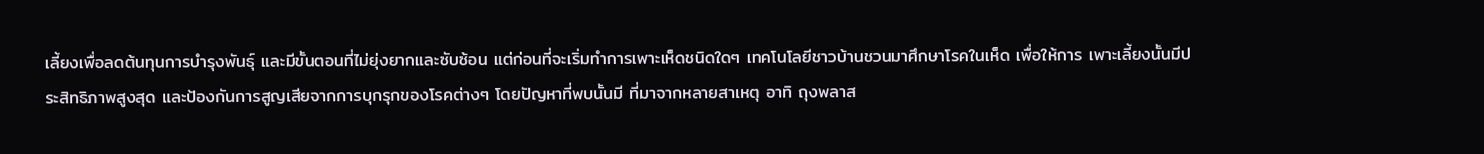เลี้ยงเพื่อลดต้นทุนการบำรุงพันธุ์ และมีขั้นตอนที่ไม่ยุ่งยากและซับซ้อน แต่ก่อนที่จะเริ่มทำการเพาะเห็ดชนิดใดๆ เทคโนโลยีชาวบ้านชวนมาศึกษาโรคในเห็ด เพื่อให้การ เพาะเลี้ยงนั้นมีประสิทธิภาพสูงสุด และป้องกันการสูญเสียจากการบุกรุกของโรคต่างๆ โดยปัญหาที่พบนั้นมี ที่มาจากหลายสาเหตุ อาทิ ถุงพลาส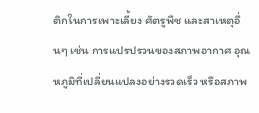ติกในการเพาะเลี้ยง ศัตรูพืช และสาเหตุอื่นๆ เช่น การแปรปรวนของสภาพอากาศ อุณหภูมิที่เปลี่ยนแปลงอย่างรวดเร็ว หรือสภาพ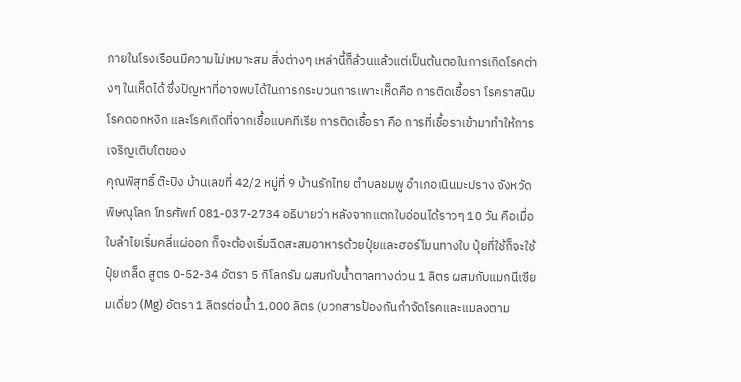ภายในโรงเรือนมีความไม่เหมาะสม สิ่งต่างๆ เหล่านี้ก็ล้วนแล้วแต่เป็นต้นตอในการเกิดโรคต่างๆ ในเห็ดได้ ซึ่งปัญหาที่อาจพบได้ในการกระบวนการเพาะเห็ดคือ การติดเชื้อรา โรคราสนิม โรคดอกหงิก และโรคเกิดที่จากเชื้อแบคทีเรีย การติดเชื้อรา คือ การที่เชื้อราเข้ามาทำให้การเจริญเติบโตของ
คุณพิสุทธิ์ ต๊ะปิง บ้านเลขที่ 42/2 หมู่ที่ 9 บ้านรักไทย ตำบลชมพู อำเภอเนินมะปราง จังหวัดพิษณุโลก โทรศัพท์ 081-037-2734 อธิบายว่า หลังจากแตกใบอ่อนได้ราวๆ 10 วัน คือเมื่อใบลำไยเริ่มคลี่แผ่ออก ก็จะต้องเริ่มฉีดสะสมอาหารด้วยปุ๋ยและฮอร์โมนทางใบ ปุ๋ยที่ใช้ก็จะใช้ปุ๋ยเกล็ด สูตร 0-52-34 อัตรา 5 กิโลกรัม ผสมกับน้ำตาลทางด่วน 1 ลิตร ผสมกับแมกนีเซียมเดี่ยว (Mg) อัตรา 1 ลิตรต่อน้ำ 1,000 ลิตร (บวกสารป้องกันกำจัดโรคและแมลงตาม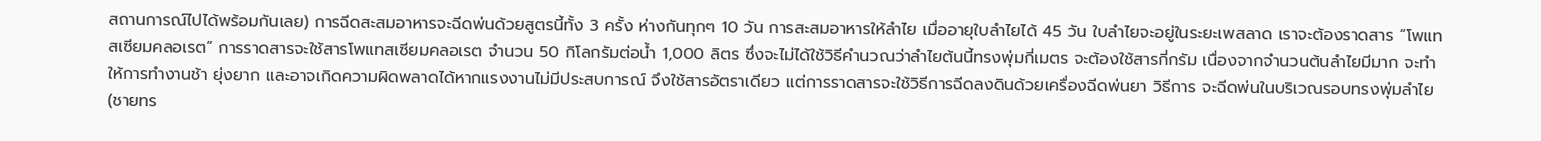สถานการณ์ไปได้พร้อมกันเลย) การฉีดสะสมอาหารจะฉีดพ่นด้วยสูตรนี้ทั้ง 3 ครั้ง ห่างกันทุกๆ 10 วัน การสะสมอาหารให้ลำไย เมื่ออายุใบลำไยได้ 45 วัน ใบลำไยจะอยู่ในระยะเพสลาด เราจะต้องราดสาร “โพแทสเซียมคลอเรต” การราดสารจะใช้สารโพแทสเซียมคลอเรต จำนวน 50 กิโลกรัมต่อน้ำ 1,000 ลิตร ซึ่งจะไม่ได้ใช้วิธีคำนวณว่าลำไยต้นนี้ทรงพุ่มกี่เมตร จะต้องใช้สารกี่กรัม เนื่องจากจำนวนต้นลำไยมีมาก จะทำให้การทำงานช้า ยุ่งยาก และอาจเกิดความผิดพลาดได้หากแรงงานไม่มีประสบการณ์ จึงใช้สารอัตราเดียว แต่การราดสารจะใช้วิธีการฉีดลงดินด้วยเครื่องฉีดพ่นยา วิธีการ จะฉีดพ่นในบริเวณรอบทรงพุ่มลำไย (ชายทร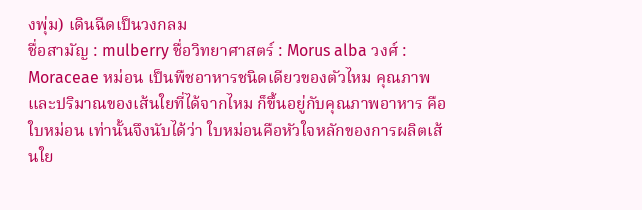งพุ่ม) เดินฉีดเป็นวงกลม
ชื่อสามัญ : mulberry ชื่อวิทยาศาสตร์ : Morus alba วงศ์ : Moraceae หม่อน เป็นพืชอาหารชนิดเดียวของตัวไหม คุณภาพและปริมาณของเส้นใยที่ได้จากไหม ก็ขึ้นอยู่กับคุณภาพอาหาร คือ ใบหม่อน เท่านั้นจึงนับได้ว่า ใบหม่อนคือหัวใจหลักของการผลิตเส้นใย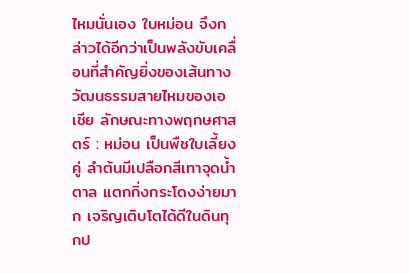ไหมนั่นเอง ใบหม่อน จึงกล่าวได้อีกว่าเป็นพลังขับเคลื่อนที่สำคัญยิ่งของเส้นทางวัฒนธรรมสายไหมของเอเชีย ลักษณะทางพฤกษศาสตร์ : หม่อน เป็นพืชใบเลี้ยงคู่ ลำต้นมีเปลือกสีเทาจุดน้ำตาล แตกกิ่งกระโดงง่ายมาก เจริญเติบโตได้ดีในดินทุกป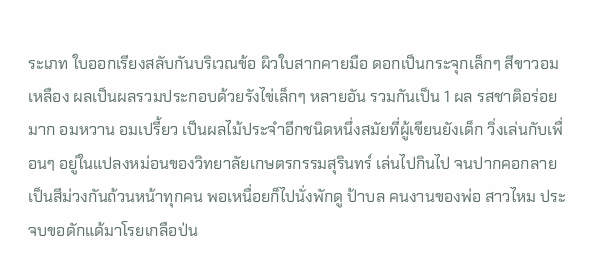ระเภท ใบออกเรียงสลับกันบริเวณข้อ ผิวใบสากคายมือ ดอกเป็นกระจุกเล็กๆ สีขาวอมเหลือง ผลเป็นผลรวมประกอบด้วยรังไข่เล็กๆ หลายอัน รวมกันเป็น 1 ผล รสชาติอร่อยมาก อมหวาน อมเปรี้ยว เป็นผลไม้ประจำอีกชนิดหนึ่งสมัยที่ผู้เขียนยังเด็ก วิ่งเล่นกับเพื่อนๆ อยู่ในแปลงหม่อนของวิทยาลัยเกษตรกรรมสุรินทร์ เล่นไปกินไป จนปากคอกลายเป็นสีม่วงกันถ้วนหน้าทุกคน พอเหนื่อยก็ไปนั่งพักดู ป้าบล คนงานของพ่อ สาวไหม ประจบขอดักแด้มาโรยเกลือป่น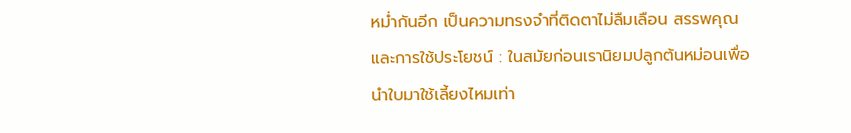หม่ำกันอีก เป็นความทรงจำที่ติดตาไม่ลืมเลือน สรรพคุณ และการใช้ประโยชน์ : ในสมัยก่อนเรานิยมปลูกต้นหม่อนเพื่อนำใบมาใช้เลี้ยงไหมเท่า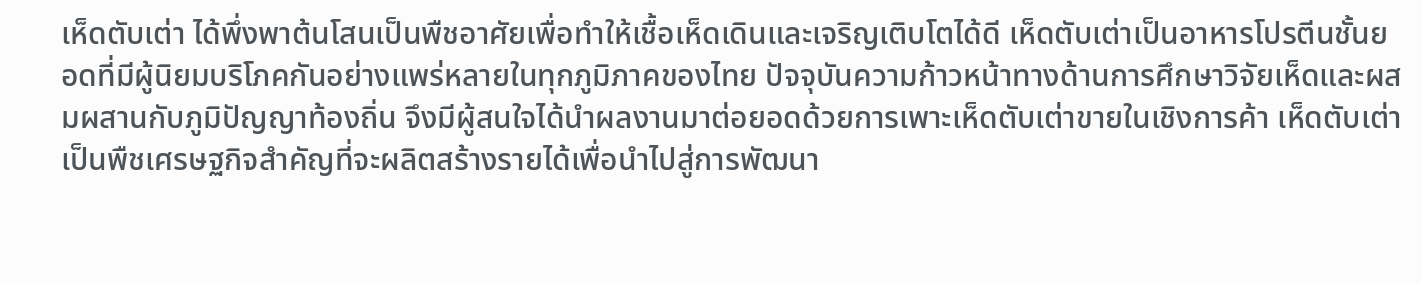เห็ดตับเต่า ได้พึ่งพาต้นโสนเป็นพืชอาศัยเพื่อทำให้เชื้อเห็ดเดินและเจริญเติบโตได้ดี เห็ดตับเต่าเป็นอาหารโปรตีนชั้นยอดที่มีผู้นิยมบริโภคกันอย่างแพร่หลายในทุกภูมิภาคของไทย ปัจจุบันความก้าวหน้าทางด้านการศึกษาวิจัยเห็ดและผสมผสานกับภูมิปัญญาท้องถิ่น จึงมีผู้สนใจได้นำผลงานมาต่อยอดด้วยการเพาะเห็ดตับเต่าขายในเชิงการค้า เห็ดตับเต่าเป็นพืชเศรษฐกิจสำคัญที่จะผลิตสร้างรายได้เพื่อนำไปสู่การพัฒนา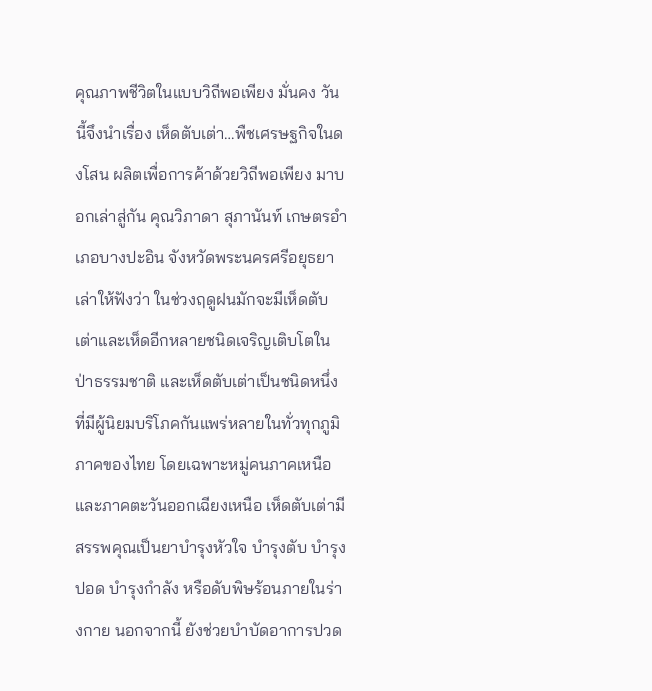คุณภาพชีวิตในแบบวิถีพอเพียง มั่นคง วันนี้จึงนำเรื่อง เห็ดตับเต่า…พืชเศรษฐกิจในดงโสน ผลิตเพื่อการค้าด้วยวิถีพอเพียง มาบอกเล่าสู่กัน คุณวิภาดา สุภานันท์ เกษตรอำเภอบางปะอิน จังหวัดพระนครศรีอยุธยา เล่าให้ฟังว่า ในช่วงฤดูฝนมักจะมีเห็ดตับเต่าและเห็ดอีกหลายชนิดเจริญเติบโตในป่าธรรมชาติ และเห็ดตับเต่าเป็นชนิดหนึ่งที่มีผู้นิยมบริโภคกันแพร่หลายในทั่วทุกภูมิภาคของไทย โดยเฉพาะหมู่คนภาคเหนือและภาคตะวันออกเฉียงเหนือ เห็ดตับเต่ามีสรรพคุณเป็นยาบำรุงหัวใจ บำรุงตับ บำรุงปอด บำรุงกำลัง หรือดับพิษร้อนภายในร่างกาย นอกจากนี้ ยังช่วยบำบัดอาการปวด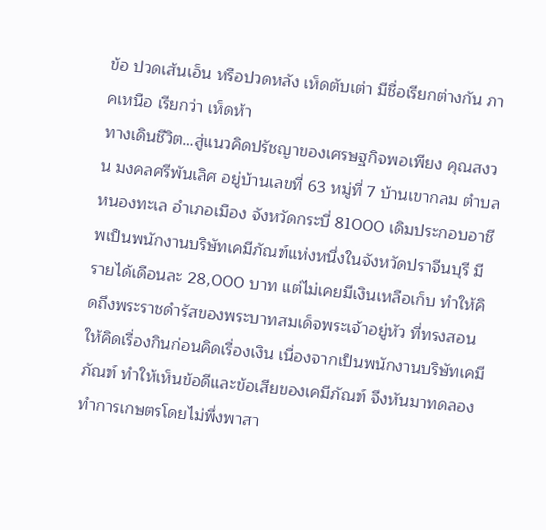ข้อ ปวดเส้นเอ็น หรือปวดหลัง เห็ดตับเต่า มีชื่อเรียกต่างกัน ภาคเหนือ เรียกว่า เห็ดห้า
ทางเดินชีวิต…สู่แนวคิดปรัชญาของเศรษฐกิจพอเพียง คุณสงวน มงคลศรีพันเลิศ อยู่บ้านเลขที่ 63 หมู่ที่ 7 บ้านเขากลม ตำบลหนองทะเล อำเภอเมือง จังหวัดกระบี่ 81000 เดิมประกอบอาชีพเป็นพนักงานบริษัทเคมีภัณฑ์แห่งหนึ่งในจังหวัดปราจีนบุรี มีรายได้เดือนละ 28,000 บาท แต่ไม่เคยมีเงินเหลือเก็บ ทำให้คิดถึงพระราชดำรัสของพระบาทสมเด็จพระเจ้าอยู่หัว ที่ทรงสอนให้คิดเรื่องกินก่อนคิดเรื่องเงิน เนื่องจากเป็นพนักงานบริษัทเคมีภัณฑ์ ทำให้เห็นข้อดีและข้อเสียของเคมีภัณฑ์ จึงหันมาทดลองทำการเกษตรโดยไม่พึ่งพาสา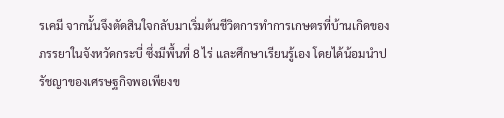รเคมี จากนั้นจึงตัดสินใจกลับมาเริ่มต้นชีวิตการทำการเกษตรที่บ้านเกิดของภรรยาในจังหวัดกระบี่ ซึ่งมีพื้นที่ 8 ไร่ และศึกษาเรียนรู้เอง โดยได้น้อมนำปรัชญาของเศรษฐกิจพอเพียงข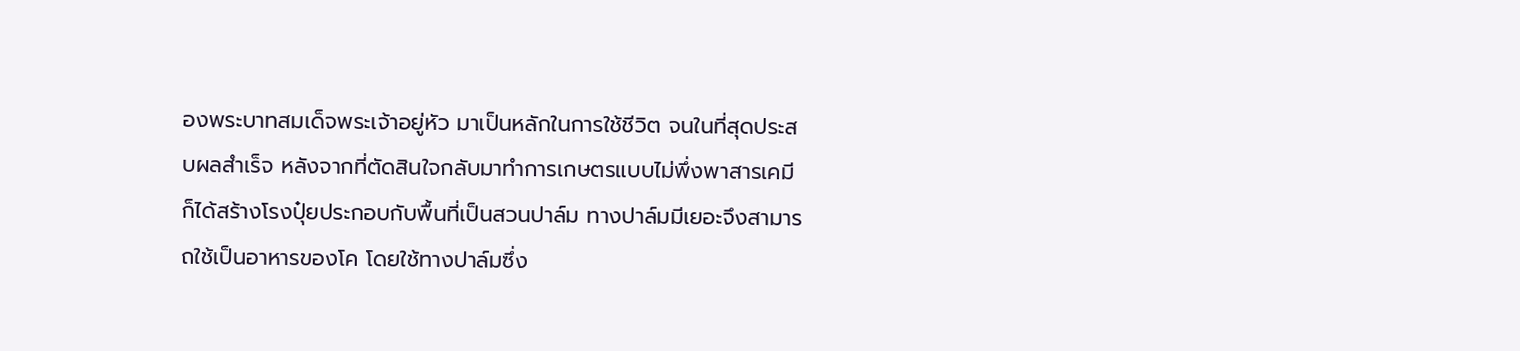องพระบาทสมเด็จพระเจ้าอยู่หัว มาเป็นหลักในการใช้ชีวิต จนในที่สุดประสบผลสำเร็จ หลังจากที่ตัดสินใจกลับมาทำการเกษตรแบบไม่พึ่งพาสารเคมี ก็ได้สร้างโรงปุ๋ยประกอบกับพื้นที่เป็นสวนปาล์ม ทางปาล์มมีเยอะจึงสามารถใช้เป็นอาหารของโค โดยใช้ทางปาล์มซึ่ง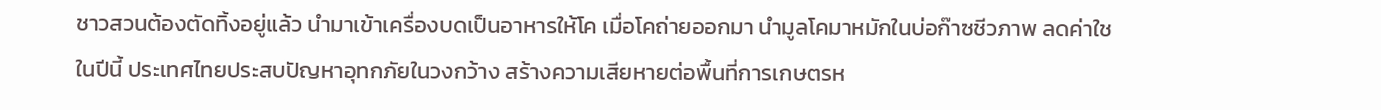ชาวสวนต้องตัดทิ้งอยู่แล้ว นำมาเข้าเครื่องบดเป็นอาหารให้โค เมื่อโคถ่ายออกมา นำมูลโคมาหมักในบ่อก๊าซชีวภาพ ลดค่าใช
ในปีนี้ ประเทศไทยประสบปัญหาอุทกภัยในวงกว้าง สร้างความเสียหายต่อพื้นที่การเกษตรห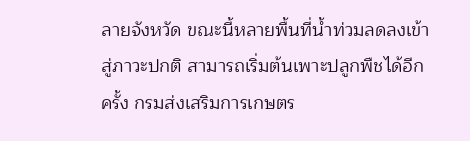ลายจังหวัด ขณะนี้หลายพื้นที่น้ำท่วมลดลงเข้าสู่ภาวะปกติ สามารถเริ่มต้นเพาะปลูกพืชได้อีกครั้ง กรมส่งเสริมการเกษตร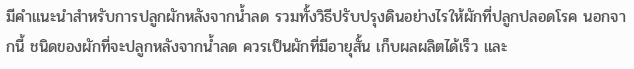มีคำแนะนำสำหรับการปลูกผักหลังจากน้ำลด รวมทั้งวิธีปรับปรุงดินอย่างไรให้ผักที่ปลูกปลอดโรค นอกจากนี้ ชนิดของผักที่จะปลูกหลังจากน้ำลด ควรเป็นผักที่มีอายุสั้น เก็บผลผลิตได้เร็ว และ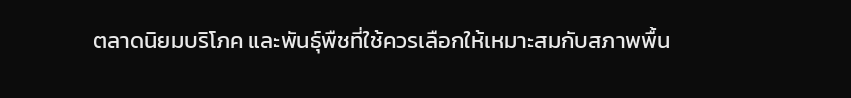ตลาดนิยมบริโภค และพันธุ์พืชที่ใช้ควรเลือกให้เหมาะสมกับสภาพพื้น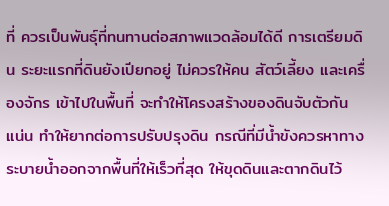ที่ ควรเป็นพันธุ์ที่ทนทานต่อสภาพแวดล้อมได้ดี การเตรียมดิน ระยะแรกที่ดินยังเปียกอยู่ ไม่ควรให้คน สัตว์เลี้ยง และเครื่องจักร เข้าไปในพื้นที่ จะทำให้โครงสร้างของดินจับตัวกันแน่น ทำให้ยากต่อการปรับปรุงดิน กรณีที่มีน้ำขังควรหาทางระบายน้ำออกจากพื้นที่ให้เร็วที่สุด ให้ขุดดินและตากดินไว้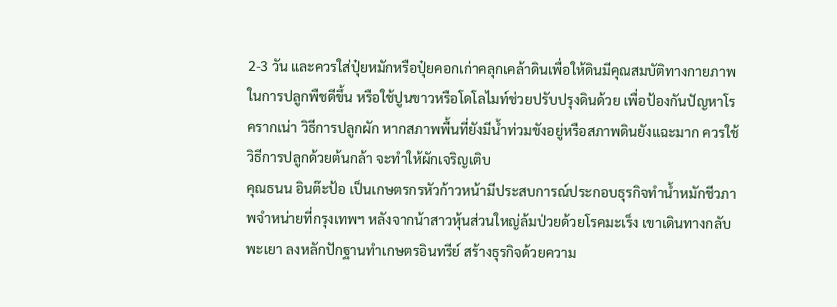2-3 วัน และควรใส่ปุ๋ยหมักหรือปุ๋ยคอกเก่าคลุกเคล้าดินเพื่อให้ดินมีคุณสมบัติทางกายภาพในการปลูกพืชดีขึ้น หรือใช้ปูนขาวหรือโดโลไมท์ช่วยปรับปรุงดินด้วย เพื่อป้องกันปัญหาโรครากเน่า วิธีการปลูกผัก หากสภาพพื้นที่ยังมีน้ำท่วมขังอยู่หรือสภาพดินยังแฉะมาก ควรใช้วิธีการปลูกด้วยต้นกล้า จะทำให้ผักเจริญเติบ
คุณธนน อินต๊ะป้อ เป็นเกษตรกรหัวก้าวหน้ามีประสบการณ์ประกอบธุรกิจทำน้ำหมักชีวภาพจำหน่ายที่กรุงเทพฯ หลังจากน้าสาวหุ้นส่วนใหญ่ล้มป่วยด้วยโรคมะเร็ง เขาเดินทางกลับพะเยา ลงหลักปักฐานทำเกษตรอินทรีย์ สร้างธุรกิจด้วยความ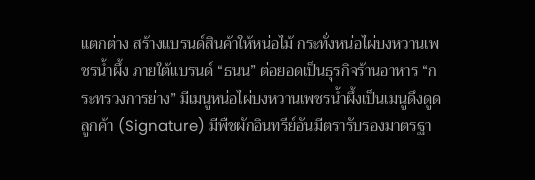แตกต่าง สร้างแบรนด์สินค้าให้หน่อไม้ กระทั่งหน่อไผ่บงหวานเพชรน้ำผึ้ง ภายใต้แบรนด์ “ธนน” ต่อยอดเป็นธุรกิจร้านอาหาร “กระทรวงการย่าง” มีเมนูหน่อไผ่บงหวานเพชรน้ำผึ้งเป็นเมนูดึงดูดลูกค้า (Signature) มีพืชผักอินทรีย์อันมีตรารับรองมาตรฐา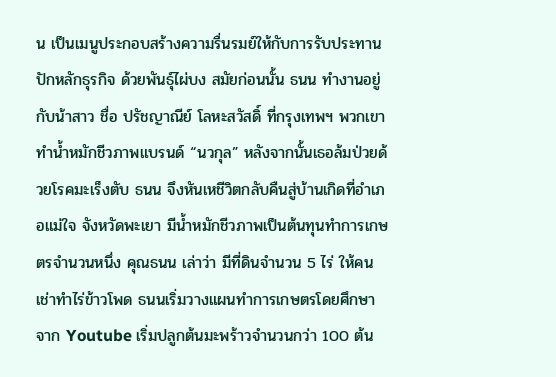น เป็นเมนูประกอบสร้างความรื่นรมย์ให้กับการรับประทาน ปักหลักธุรกิจ ด้วยพันธุ์ไผ่บง สมัยก่อนนั้น ธนน ทำงานอยู่กับน้าสาว ชื่อ ปรัชญาณีย์ โลหะสวัสดิ์ ที่กรุงเทพฯ พวกเขาทำน้ำหมักชีวภาพแบรนด์ “นวกุล” หลังจากนั้นเธอล้มป่วยด้วยโรคมะเร็งตับ ธนน จึงหันเหชีวิตกลับคืนสู่บ้านเกิดที่อำเภอแม่ใจ จังหวัดพะเยา มีน้ำหมักชีวภาพเป็นต้นทุนทำการเกษตรจำนวนหนึ่ง คุณธนน เล่าว่า มีที่ดินจำนวน 5 ไร่ ให้คนเช่าทำไร่ข้าวโพด ธนนเริ่มวางแผนทำการเกษตรโดยศึกษาจาก Youtube เริ่มปลูกต้นมะพร้าวจำนวนกว่า 100 ต้น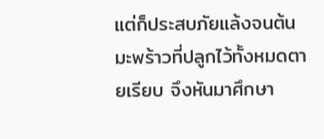แต่ก็ประสบภัยแล้งจนต้นมะพร้าวที่ปลูกไว้ทั้งหมดตายเรียบ จึงหันมาศึกษา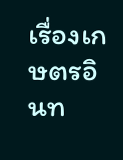เรื่องเกษตรอินท